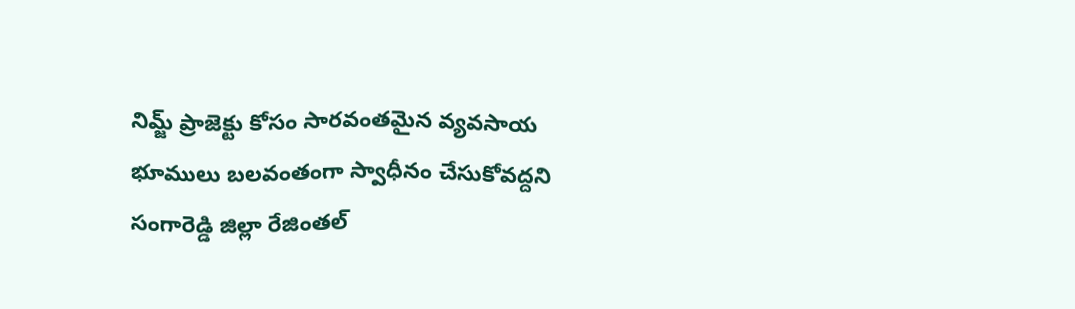నిమ్జ్ ప్రాజెక్టు కోసం సారవంతమైన వ్యవసాయ భూములు బలవంతంగా స్వాధీనం చేసుకోవద్దని సంగారెడ్డి జిల్లా రేజింతల్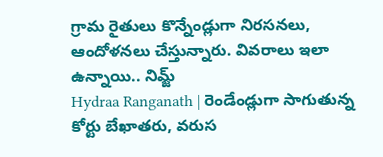గ్రామ రైతులు కొన్నేండ్లుగా నిరసనలు, ఆందోళనలు చేస్తున్నారు. వివరాలు ఇలా ఉన్నాయి.. నిమ్జ్
Hydraa Ranganath | రెండేండ్లుగా సాగుతున్న కోర్టు బేఖాతరు, వరుస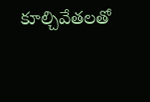కూల్చివేతలతో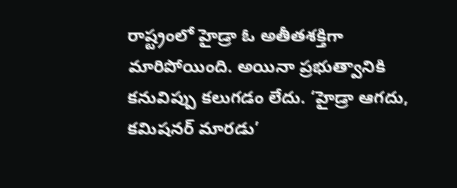రాష్ట్రంలో హైడ్రా ఓ అతీతశక్తిగా మారిపోయింది. అయినా ప్రభుత్వానికి కనువిప్పు కలుగడం లేదు. ‘హైడ్రా ఆగదు, కమిషనర్ మారడు’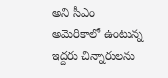అని సీఎం
అమెరికాలో ఉంటున్న ఇద్దరు చిన్నారులను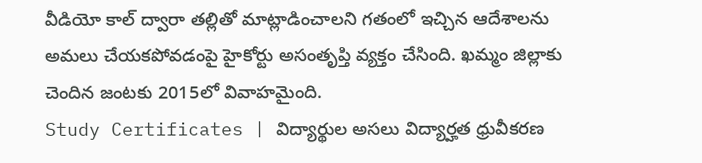వీడియో కాల్ ద్వారా తల్లితో మాట్లాడించాలని గతంలో ఇచ్చిన ఆదేశాలను అమలు చేయకపోవడంపై హైకోర్టు అసంతృప్తి వ్యక్తం చేసింది. ఖమ్మం జిల్లాకు చెందిన జంటకు 2015లో వివాహమైంది.
Study Certificates | విద్యార్థుల అసలు విద్యార్హత ధ్రువీకరణ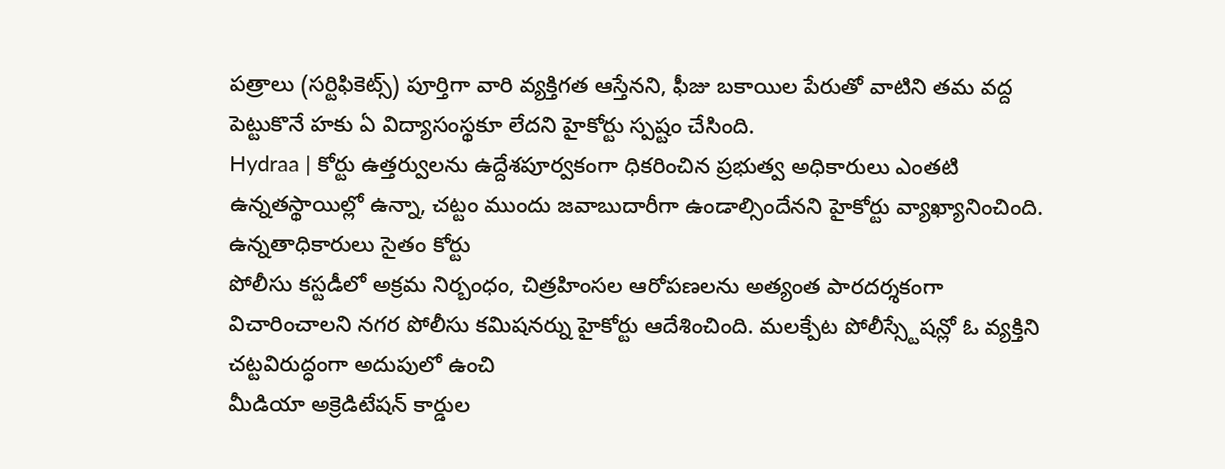పత్రాలు (సర్టిఫికెట్స్) పూర్తిగా వారి వ్యక్తిగత ఆస్తేనని, ఫీజు బకాయిల పేరుతో వాటిని తమ వద్ద పెట్టుకొనే హకు ఏ విద్యాసంస్థకూ లేదని హైకోర్టు స్పష్టం చేసింది.
Hydraa | కోర్టు ఉత్తర్వులను ఉద్దేశపూర్వకంగా ధికరించిన ప్రభుత్వ అధికారులు ఎంతటి ఉన్నతస్థాయిల్లో ఉన్నా, చట్టం ముందు జవాబుదారీగా ఉండాల్సిందేనని హైకోర్టు వ్యాఖ్యానించింది. ఉన్నతాధికారులు సైతం కోర్టు
పోలీసు కస్టడీలో అక్రమ నిర్బంధం, చిత్రహింసల ఆరోపణలను అత్యంత పారదర్శకంగా విచారించాలని నగర పోలీసు కమిషనర్ను హైకోర్టు ఆదేశించింది. మలక్పేట పోలీస్స్టేషన్లో ఓ వ్యక్తిని చట్టవిరుద్ధంగా అదుపులో ఉంచి
మీడియా అక్రెడిటేషన్ కార్డుల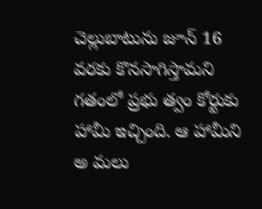చెల్లుబాటును జూన్ 16 వరకు కొనసాగిస్తామని గతంలో ప్రభు త్వం కోర్టుకు హామీ ఇచ్చింది. ఆ హామీని అ మలు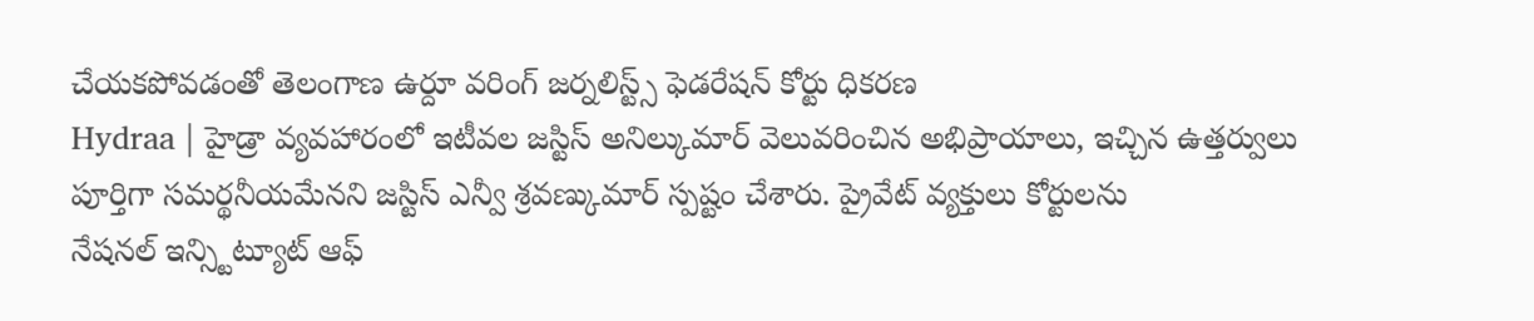చేయకపోవడంతో తెలంగాణ ఉర్దూ వరింగ్ జర్నలిస్ట్స్ ఫెడరేషన్ కోర్టు ధికరణ
Hydraa | హైడ్రా వ్యవహారంలో ఇటీవల జస్టిస్ అనిల్కుమార్ వెలువరించిన అభిప్రాయాలు, ఇచ్చిన ఉత్తర్వులు పూర్తిగా సమర్థనీయమేనని జస్టిస్ ఎన్వీ శ్రవణ్కుమార్ స్పష్టం చేశారు. ప్రైవేట్ వ్యక్తులు కోర్టులను
నేషనల్ ఇన్స్టిట్యూట్ ఆఫ్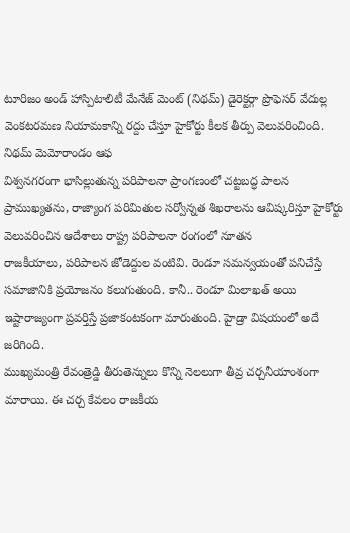టూరిజం అండ్ హాస్పిటాలిటీ మేనేజ్ మెంట్ (నిథమ్) డైరెక్టర్గా ప్రొఫెసర్ వేదుల్ల వెంకటరమణ నియామకాన్ని రద్దు చేస్తూ హైకోర్టు కీలక తీర్పు వెలువరించింది. నిథమ్ మెమోరాండం ఆఫ
విశ్వనగరంగా భాసిల్లుతున్న పరిపాలనా ప్రాంగణంలో చట్టబద్ధ పాలన ప్రాముఖ్యతను, రాజ్యాంగ పరిమితుల సర్వోన్నత శిఖరాలను ఆవిష్కరిస్తూ హైకోర్టు వెలువరించిన ఆదేశాలు రాష్ట్ర పరిపాలనా రంగంలో నూతన
రాజకీయాలు, పరిపాలన జోడెద్దుల వంటివి. రెండూ సమన్వయంతో పనిచేస్తే సమాజానికి ప్రయోజనం కలుగుతుంది. కానీ.. రెండూ మిలాఖత్ అయి ఇష్టారాజ్యంగా ప్రవర్తిస్తే ప్రజాకంటకంగా మారుతుంది. హైడ్రా విషయంలో అదే జరిగింది.
ముఖ్యమంత్రి రేవంత్రెడ్డి తీరుతెన్నులు కొన్ని నెలలుగా తీవ్ర చర్చనీయాంశంగా మారాయి. ఈ చర్చ కేవలం రాజకీయ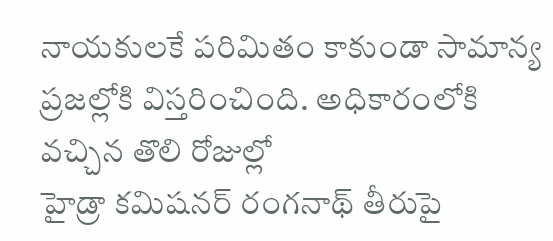నాయకులకే పరిమితం కాకుండా సామాన్య ప్రజల్లోకి విస్తరించింది. అధికారంలోకి వచ్చిన తొలి రోజుల్లో
హైడ్రా కమిషనర్ రంగనాథ్ తీరుపై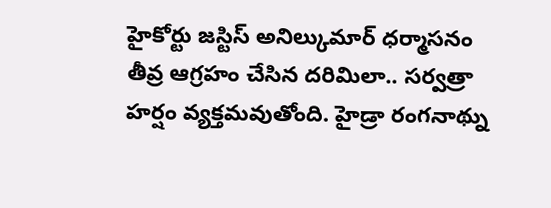హైకోర్టు జస్టిస్ అనిల్కుమార్ ధర్మాసనం తీవ్ర ఆగ్రహం చేసిన దరిమిలా.. సర్వత్రా హర్షం వ్యక్తమవుతోంది. హైడ్రా రంగనాథ్ను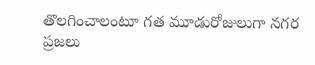తొలగించాలంటూ గత మూడురోజులుగా నగర ప్రజలు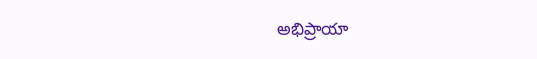అభిప్రాయా